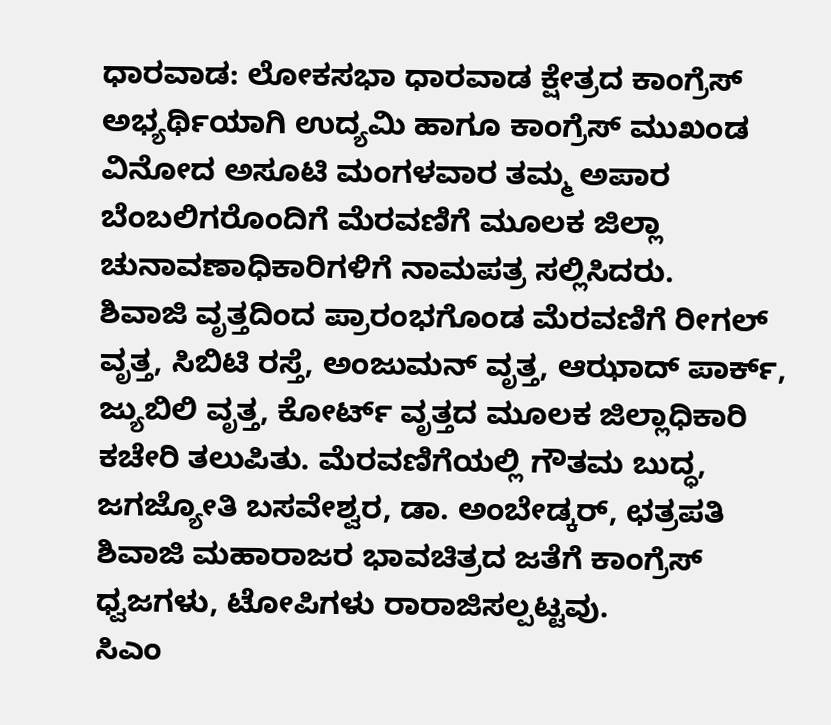ಧಾರವಾಡ: ಲೋಕಸಭಾ ಧಾರವಾಡ ಕ್ಷೇತ್ರದ ಕಾಂಗ್ರೆಸ್ ಅಭ್ಯರ್ಥಿಯಾಗಿ ಉದ್ಯಮಿ ಹಾಗೂ ಕಾಂಗ್ರೆಸ್ ಮುಖಂಡ ವಿನೋದ ಅಸೂಟಿ ಮಂಗಳವಾರ ತಮ್ಮ ಅಪಾರ ಬೆಂಬಲಿಗರೊಂದಿಗೆ ಮೆರವಣಿಗೆ ಮೂಲಕ ಜಿಲ್ಲಾ ಚುನಾವಣಾಧಿಕಾರಿಗಳಿಗೆ ನಾಮಪತ್ರ ಸಲ್ಲಿಸಿದರು.
ಶಿವಾಜಿ ವೃತ್ತದಿಂದ ಪ್ರಾರಂಭಗೊಂಡ ಮೆರವಣಿಗೆ ರೀಗಲ್ ವೃತ್ತ, ಸಿಬಿಟಿ ರಸ್ತೆ, ಅಂಜುಮನ್ ವೃತ್ತ, ಆಝಾದ್ ಪಾರ್ಕ್, ಜ್ಯುಬಿಲಿ ವೃತ್ತ, ಕೋರ್ಟ್ ವೃತ್ತದ ಮೂಲಕ ಜಿಲ್ಲಾಧಿಕಾರಿ ಕಚೇರಿ ತಲುಪಿತು. ಮೆರವಣಿಗೆಯಲ್ಲಿ ಗೌತಮ ಬುದ್ಧ, ಜಗಜ್ಯೋತಿ ಬಸವೇಶ್ವರ, ಡಾ. ಅಂಬೇಡ್ಕರ್, ಛತ್ರಪತಿ ಶಿವಾಜಿ ಮಹಾರಾಜರ ಭಾವಚಿತ್ರದ ಜತೆಗೆ ಕಾಂಗ್ರೆಸ್ ಧ್ವಜಗಳು, ಟೋಪಿಗಳು ರಾರಾಜಿಸಲ್ಪಟ್ಟವು.
ಸಿಎಂ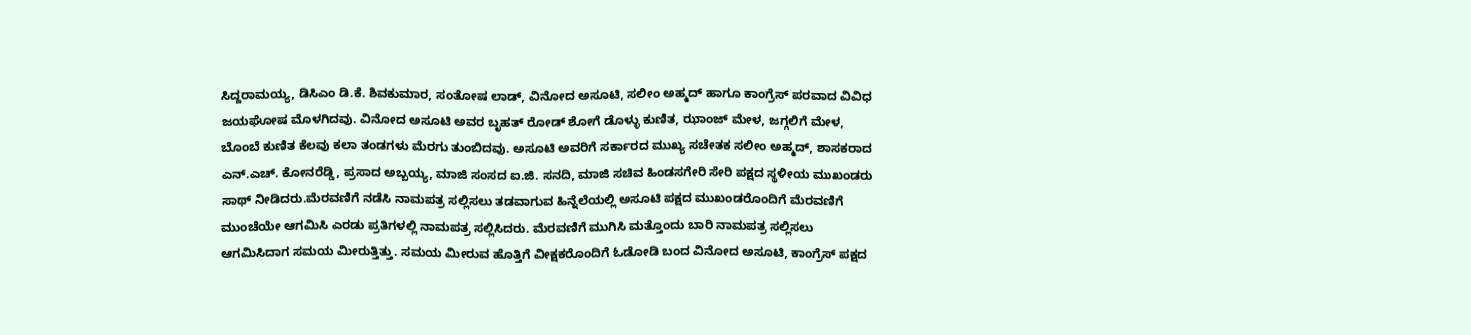ಸಿದ್ದರಾಮಯ್ಯ, ಡಿಸಿಎಂ ಡಿ.ಕೆ. ಶಿವಕುಮಾರ, ಸಂತೋಷ ಲಾಡ್, ವಿನೋದ ಅಸೂಟಿ, ಸಲೀಂ ಅಹ್ಮದ್ ಹಾಗೂ ಕಾಂಗ್ರೆಸ್ ಪರವಾದ ವಿವಿಧ ಜಯಘೋಷ ಮೊಳಗಿದವು. ವಿನೋದ ಅಸೂಟಿ ಅವರ ಬೃಹತ್ ರೋಡ್ ಶೋಗೆ ಡೊಳ್ಳು ಕುಣಿತ, ಝಾಂಜ್ ಮೇಳ, ಜಗ್ಗಲಿಗೆ ಮೇಳ, ಬೊಂಬೆ ಕುಣಿತ ಕೆಲವು ಕಲಾ ತಂಡಗಳು ಮೆರಗು ತುಂಬಿದವು. ಅಸೂಟಿ ಅವರಿಗೆ ಸರ್ಕಾರದ ಮುಖ್ಯ ಸಚೇತಕ ಸಲೀಂ ಅಹ್ಮದ್, ಶಾಸಕರಾದ ಎನ್.ಎಚ್. ಕೋನರೆಡ್ಡಿ, ಪ್ರಸಾದ ಅಬ್ಬಯ್ಯ, ಮಾಜಿ ಸಂಸದ ಐ.ಜಿ. ಸನದಿ, ಮಾಜಿ ಸಚಿವ ಹಿಂಡಸಗೇರಿ ಸೇರಿ ಪಕ್ಷದ ಸ್ಥಳೀಯ ಮುಖಂಡರು ಸಾಥ್ ನೀಡಿದರು.ಮೆರವಣಿಗೆ ನಡೆಸಿ ನಾಮಪತ್ರ ಸಲ್ಲಿಸಲು ತಡವಾಗುವ ಹಿನ್ನೆಲೆಯಲ್ಲಿ ಅಸೂಟಿ ಪಕ್ಷದ ಮುಖಂಡರೊಂದಿಗೆ ಮೆರವಣಿಗೆ ಮುಂಚೆಯೇ ಆಗಮಿಸಿ ಎರಡು ಪ್ರತಿಗಳಲ್ಲಿ ನಾಮಪತ್ರ ಸಲ್ಲಿಸಿದರು. ಮೆರವಣಿಗೆ ಮುಗಿಸಿ ಮತ್ತೊಂದು ಬಾರಿ ನಾಮಪತ್ರ ಸಲ್ಲಿಸಲು ಆಗಮಿಸಿದಾಗ ಸಮಯ ಮೀರುತ್ತಿತ್ತು. ಸಮಯ ಮೀರುವ ಹೊತ್ತಿಗೆ ವೀಕ್ಷಕರೊಂದಿಗೆ ಓಡೋಡಿ ಬಂದ ವಿನೋದ ಅಸೂಟಿ, ಕಾಂಗ್ರೆಸ್ ಪಕ್ಷದ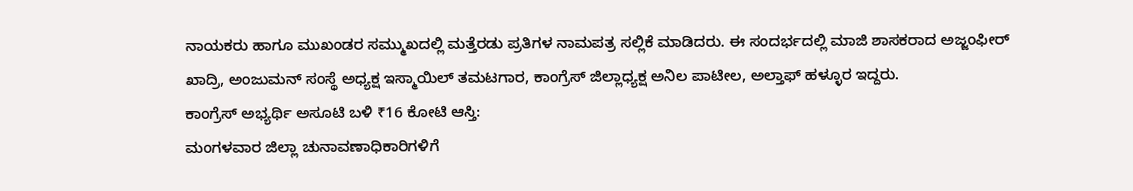ನಾಯಕರು ಹಾಗೂ ಮುಖಂಡರ ಸಮ್ಮುಖದಲ್ಲಿ ಮತ್ತೆರಡು ಪ್ರತಿಗಳ ನಾಮಪತ್ರ ಸಲ್ಲಿಕೆ ಮಾಡಿದರು. ಈ ಸಂದರ್ಭದಲ್ಲಿ ಮಾಜಿ ಶಾಸಕರಾದ ಅಜ್ಜಂಫೀರ್ ಖಾದ್ರಿ, ಅಂಜುಮನ್ ಸಂಸ್ಥೆ ಅಧ್ಯಕ್ಷ ಇಸ್ಮಾಯಿಲ್ ತಮಟಗಾರ, ಕಾಂಗ್ರೆಸ್ ಜಿಲ್ಲಾಧ್ಯಕ್ಷ ಅನಿಲ ಪಾಟೀಲ, ಅಲ್ತಾಫ್ ಹಳ್ಳೂರ ಇದ್ದರು.
ಕಾಂಗ್ರೆಸ್ ಅಭ್ಯರ್ಥಿ ಅಸೂಟಿ ಬಳಿ ₹16 ಕೋಟಿ ಆಸ್ತಿ:
ಮಂಗಳವಾರ ಜಿಲ್ಲಾ ಚುನಾವಣಾಧಿಕಾರಿಗಳಿಗೆ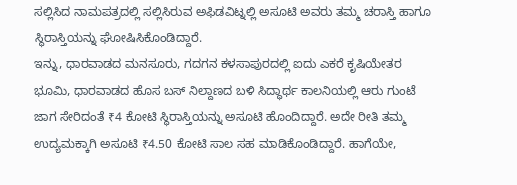ಸಲ್ಲಿಸಿದ ನಾಮಪತ್ರದಲ್ಲಿ ಸಲ್ಲಿಸಿರುವ ಅಫಿಡವಿಟ್ನಲ್ಲಿ ಅಸೂಟಿ ಅವರು ತಮ್ಮ ಚರಾಸ್ತಿ ಹಾಗೂ ಸ್ಥಿರಾಸ್ತಿಯನ್ನು ಘೋಷಿಸಿಕೊಂಡಿದ್ದಾರೆ.
ಇನ್ನು, ಧಾರವಾಡದ ಮನಸೂರು, ಗದಗನ ಕಳಸಾಪುರದಲ್ಲಿ ಐದು ಎಕರೆ ಕೃಷಿಯೇತರ ಭೂಮಿ, ಧಾರವಾಡದ ಹೊಸ ಬಸ್ ನಿಲ್ದಾಣದ ಬಳಿ ಸಿದ್ಧಾರ್ಥ ಕಾಲನಿಯಲ್ಲಿ ಆರು ಗುಂಟೆ ಜಾಗ ಸೇರಿದಂತೆ ₹4 ಕೋಟಿ ಸ್ಥಿರಾಸ್ತಿಯನ್ನು ಅಸೂಟಿ ಹೊಂದಿದ್ದಾರೆ. ಅದೇ ರೀತಿ ತಮ್ಮ ಉದ್ಯಮಕ್ಕಾಗಿ ಅಸೂಟಿ ₹4.50 ಕೋಟಿ ಸಾಲ ಸಹ ಮಾಡಿಕೊಂಡಿದ್ದಾರೆ. ಹಾಗೆಯೇ,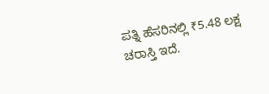ಪತ್ನಿ ಹೆಸರಿನಲ್ಲಿ ₹5.48 ಲಕ್ಷ ಚರಾಸ್ತಿ ಇದೆ.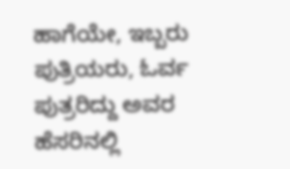ಹಾಗೆಯೇ, ಇಬ್ಬರು ಪುತ್ರಿಯರು, ಓರ್ವ ಪುತ್ರರಿದ್ದು ಅವರ ಹೆಸರಿನಲ್ಲಿ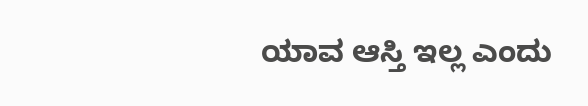ಯಾವ ಆಸ್ತಿ ಇಲ್ಲ ಎಂದು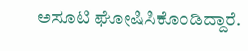ಅಸೂಟಿ ಘೋಷಿಸಿಕೊಂಡಿದ್ದಾರೆ.